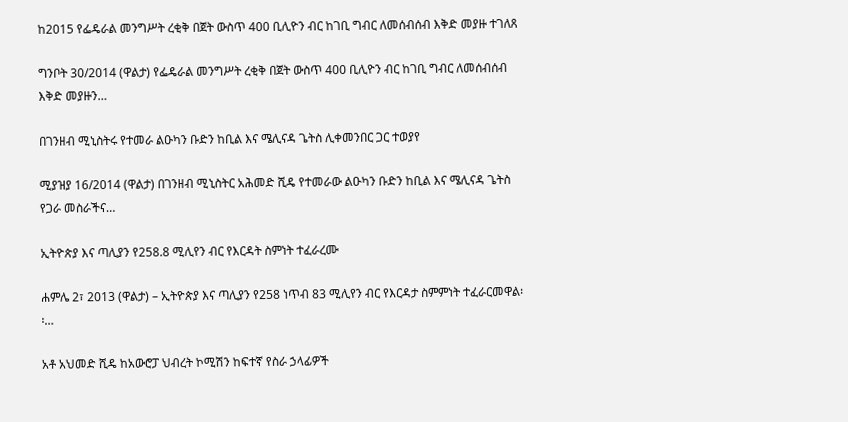ከ2015 የፌዴራል መንግሥት ረቂቅ በጀት ውስጥ 400 ቢሊዮን ብር ከገቢ ግብር ለመሰብሰብ እቅድ መያዙ ተገለጸ

ግንቦት 30/2014 (ዋልታ) የፌዴራል መንግሥት ረቂቅ በጀት ውስጥ 400 ቢሊዮን ብር ከገቢ ግብር ለመሰብሰብ እቅድ መያዙን…

በገንዘብ ሚኒስትሩ የተመራ ልዑካን ቡድን ከቢል እና ሜሊናዳ ጌትስ ሊቀመንበር ጋር ተወያየ

ሚያዝያ 16/2014 (ዋልታ) በገንዘብ ሚኒስትር አሕመድ ሺዴ የተመራው ልዑካን ቡድን ከቢል እና ሜሊናዳ ጌትስ የጋራ መስራችና…

ኢትዮጵያ እና ጣሊያን የ258.8 ሚሊየን ብር የእርዳት ስምነት ተፈራረሙ

ሐምሌ 2፣ 2013 (ዋልታ) – ኢትዮጵያ እና ጣሊያን የ258 ነጥብ 83 ሚሊየን ብር የእርዳታ ስምምነት ተፈራርመዋል፡፡…

አቶ አህመድ ሺዴ ከአውሮፓ ህብረት ኮሚሽን ከፍተኛ የስራ ኃላፊዎች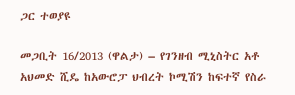ጋር ተወያዩ

መጋቢት 16/2013 (ዋልታ) – የገንዘብ ሚኒስትር አቶ አህመድ ሺዴ ከአውሮፓ ህብረት ኮሚሽን ከፍተኛ የስራ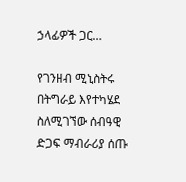ኃላፊዎች ጋር…

የገንዘብ ሚኒስትሩ በትግራይ እየተካሄደ ስለሚገኘው ሰብዓዊ ድጋፍ ማብራሪያ ሰጡ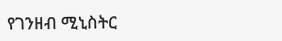የገንዘብ ሚኒስትር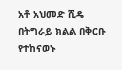አቶ አህመድ ሺዴ በትግራይ ክልል በቅርቡ የተከናወኑ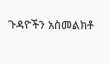ጉዳዮችን አስመልክቶ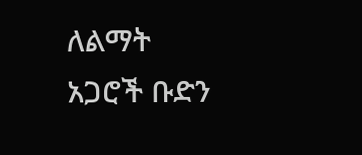ለልማት አጋሮች ቡድን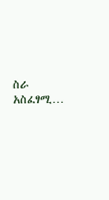ስራ አስፈፃሚ…